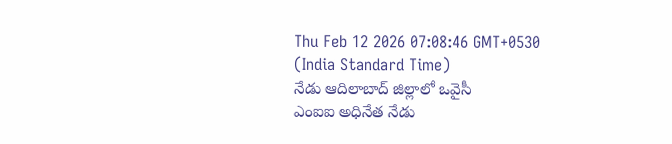Thu Feb 12 2026 07:08:46 GMT+0530 (India Standard Time)
నేడు ఆదిలాబాద్ జిల్లాలో ఒవైసీ
ఎంఐఐ అధినేత నేడు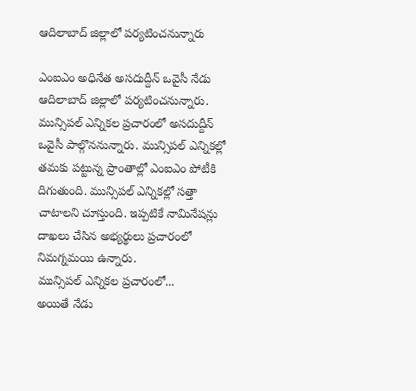ఆదిలాబాద్ జిల్లాలో పర్యటించనున్నారు

ఎంఐఎం అధినేత అసదుద్దీన్ ఒవైసీ నేడు ఆదిలాబాద్ జిల్లాలో పర్యటించనున్నారు. మున్సిపల్ ఎన్నికల ప్రచారంలో అసదుద్దీన్ ఒవైసీ పాల్గొననున్నారు. మున్సిపల్ ఎన్నికల్లో తమకు పట్టున్న ప్రాంతాల్లో ఎంఐఎం పోటీకి దిగుతుంది. మున్సిపల్ ఎన్నికల్లో సత్తా చాటాలని చూస్తుంది. ఇప్పటికే నామినేషన్లు దాఖలు చేసిన అభ్యర్థులు ప్రచారంలో నిమగ్నమయి ఉన్నారు.
మున్సిపల్ ఎన్నికల ప్రచారంలో...
అయితే నేడు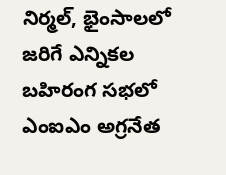నిర్మల్, భైంసాలలో జరిగే ఎన్నికల బహిరంగ సభలో ఎంఐఎం అగ్రనేత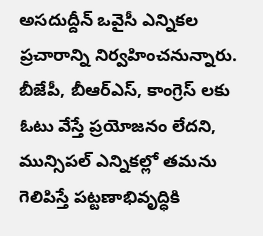అసదుద్దీన్ ఒవైసీ ఎన్నికల ప్రచారాన్ని నిర్వహించనున్నారు. బీజేపీ, బీఆర్ఎస్, కాంగ్రెస్ లకు ఓటు వేస్తే ప్రయోజనం లేదని, మున్సిపల్ ఎన్నికల్లో తమను గెలిపిస్తే పట్టణాభివృద్ధికి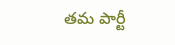తమ పార్టీ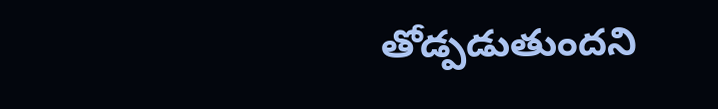తోడ్పడుతుందని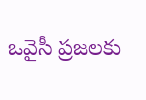ఒవైసీ ప్రజలకు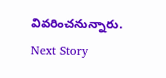వివరించనున్నారు.
Next Story